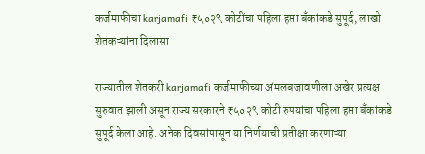कर्जमाफीचा karjamafi ₹५०२९ कोटींचा पहिला हप्ता बँकांकडे सुपूर्द, लाखो शेतकऱ्यांना दिलासा

राज्यातील शेतकरी karjamafi कर्जमाफीच्या अंमलबजावणीला अखेर प्रत्यक्ष सुरुवात झाली असून राज्य सरकारने ₹५०२९ कोटी रुपयांचा पहिला हप्ता बँकांकडे सुपूर्द केला आहे. अनेक दिवसांपासून या निर्णयाची प्रतीक्षा करणाऱ्या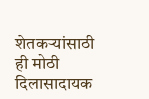शेतकऱ्यांसाठी ही मोठी दिलासादायक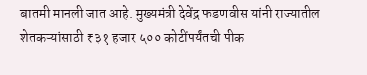बातमी मानली जात आहे. मुख्यमंत्री देवेंद्र फडणवीस यांनी राज्यातील शेतकऱ्यांसाठी ₹३१ हजार ५०० कोटींपर्यंतची पीक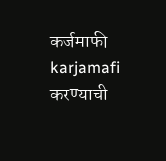कर्जमाफी karjamafi करण्याची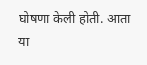घोषणा केली होती. आता या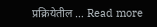प्रक्रियेतील … Read more